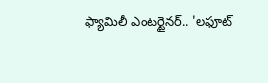ఫ్యామిలీ ఎంటర్టైనర్.. 'లఫూట్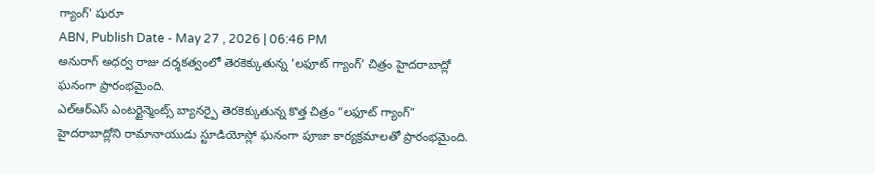గ్యాంగ్' షురూ
ABN, Publish Date - May 27 , 2026 | 06:46 PM
అనురాగ్ అధర్వ రాజు దర్శకత్వంలో తెరకెక్కుతున్న ‘లఫూట్ గ్యాంగ్’ చిత్రం హైదరాబాద్లో ఘనంగా ప్రారంభమైంది.
ఎల్ఆర్ఎస్ ఎంటర్టైన్మెంట్స్ బ్యానర్పై తెరకెక్కుతున్న కొత్త చిత్రం “లఫూట్ గ్యాంగ్” హైదరాబాద్లోని రామానాయుడు స్టూడియోస్లో ఘనంగా పూజా కార్యక్రమాలతో ప్రారంభమైంది.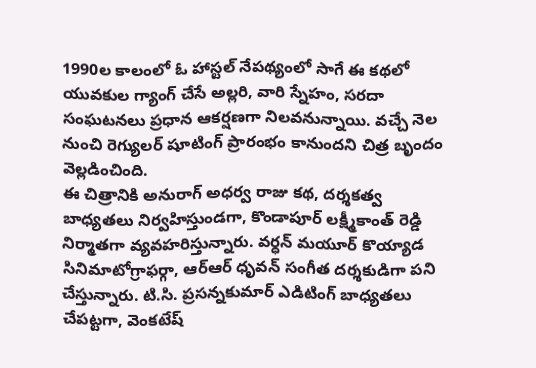1990ల కాలంలో ఓ హాస్టల్ నేపథ్యంలో సాగే ఈ కథలో యువకుల గ్యాంగ్ చేసే అల్లరి, వారి స్నేహం, సరదా సంఘటనలు ప్రధాన ఆకర్షణగా నిలవనున్నాయి. వచ్చే నెల నుంచి రెగ్యులర్ షూటింగ్ ప్రారంభం కానుందని చిత్ర బృందం వెల్లడించింది.
ఈ చిత్రానికి అనురాగ్ అధర్వ రాజు కథ, దర్శకత్వ బాధ్యతలు నిర్వహిస్తుండగా, కొండాపూర్ లక్ష్మీకాంత్ రెడ్డి నిర్మాతగా వ్యవహరిస్తున్నారు. వర్ధన్ మయూర్ కొయ్యాడ సినిమాటోగ్రాఫర్గా, ఆర్ఆర్ ధృవన్ సంగీత దర్శకుడిగా పని చేస్తున్నారు. టి.సి. ప్రసన్నకుమార్ ఎడిటింగ్ బాధ్యతలు చేపట్టగా, వెంకటేష్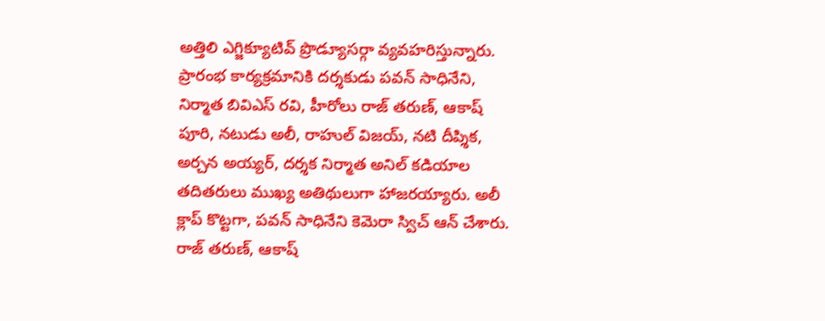అత్తిలి ఎగ్జిక్యూటివ్ ప్రొడ్యూసర్గా వ్యవహరిస్తున్నారు.
ప్రారంభ కార్యక్రమానికి దర్శకుడు పవన్ సాధినేని, నిర్మాత బివిఎస్ రవి, హీరోలు రాజ్ తరుణ్, ఆకాష్ పూరి, నటుడు అలీ, రాహుల్ విజయ్, నటి దీప్శిక, అర్చన అయ్యర్, దర్శక నిర్మాత అనిల్ కడియాల తదితరులు ముఖ్య అతిథులుగా హాజరయ్యారు. అలీ క్లాప్ కొట్టగా, పవన్ సాధినేని కెమెరా స్విచ్ ఆన్ చేశారు. రాజ్ తరుణ్, ఆకాష్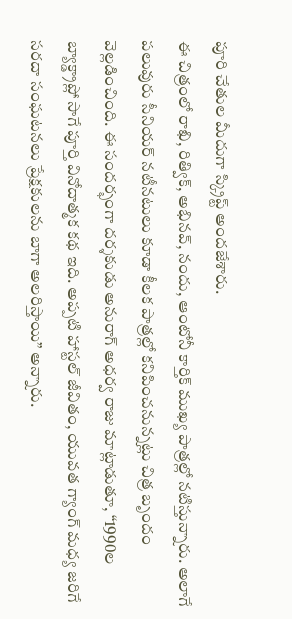పూరి చేతుల మీదుగా స్క్రిప్ట్ అందజేశారు.
ఈ చిత్రంలో రాఖి, రిత్విక్, అభినవ్, నందు, ఆంటోనీ కార్తిక్ ముఖ్య పాత్రల్లో నటిస్తున్నారు. అలాగే పలువురు సీనియర్ నటీనటులు కూడా కీలక పాత్రల్లో కనిపించనున్నట్లు చిత్ర బృందం వెల్లడించింది. ఈ సందర్భంగా దర్శకుడు అనురాగ్ అధర్వ రాజు మాట్లాడుతూ, “1990ల బ్యాక్డ్రాప్లో సాగే పూర్తి వినోదాత్మక కథ ఇది. అప్పటి హాస్టల్ జీవితం, యువత గ్యాంగ్ మధ్య జరిగే సరదా సంఘటనలు ప్రేక్షకులను బాగా అలరిస్తాయి” అన్నారు.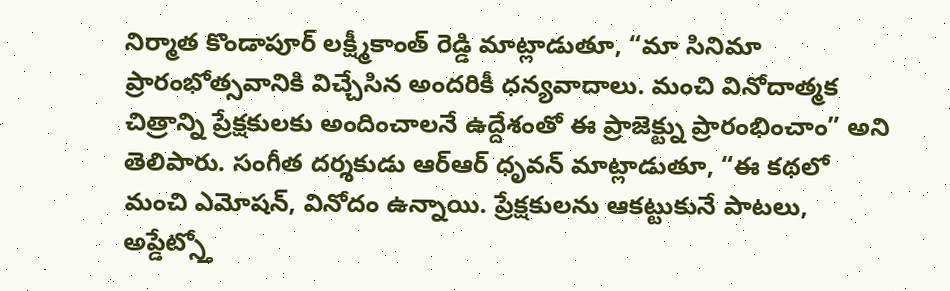నిర్మాత కొండాపూర్ లక్ష్మీకాంత్ రెడ్డి మాట్లాడుతూ, “మా సినిమా ప్రారంభోత్సవానికి విచ్చేసిన అందరికీ ధన్యవాదాలు. మంచి వినోదాత్మక చిత్రాన్ని ప్రేక్షకులకు అందించాలనే ఉద్దేశంతో ఈ ప్రాజెక్ట్ను ప్రారంభించాం” అని తెలిపారు. సంగీత దర్శకుడు ఆర్ఆర్ ధృవన్ మాట్లాడుతూ, “ఈ కథలో మంచి ఎమోషన్, వినోదం ఉన్నాయి. ప్రేక్షకులను ఆకట్టుకునే పాటలు, అప్డేట్స్తో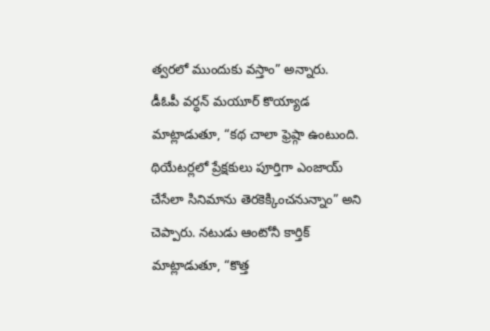త్వరలో ముందుకు వస్తాం” అన్నారు.
డీఓపీ వర్ధన్ మయూర్ కొయ్యాడ మాట్లాడుతూ, “కథ చాలా ఫ్రెష్గా ఉంటుంది. థియేటర్లలో ప్రేక్షకులు పూర్తిగా ఎంజాయ్ చేసేలా సినిమాను తెరకెక్కించనున్నాం” అని చెప్పారు. నటుడు ఆంటోనీ కార్తిక్ మాట్లాడుతూ, “కొత్త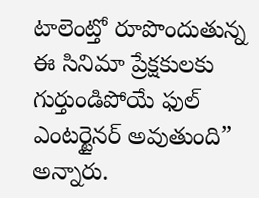టాలెంట్తో రూపొందుతున్న ఈ సినిమా ప్రేక్షకులకు గుర్తుండిపోయే ఫుల్ ఎంటర్టైనర్ అవుతుంది” అన్నారు.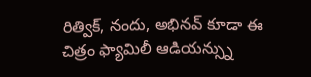రిత్విక్, నందు, అభినవ్ కూడా ఈ చిత్రం ఫ్యామిలీ ఆడియన్స్ను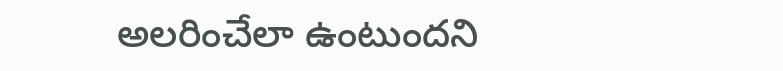అలరించేలా ఉంటుందని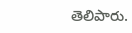తెలిపారు.